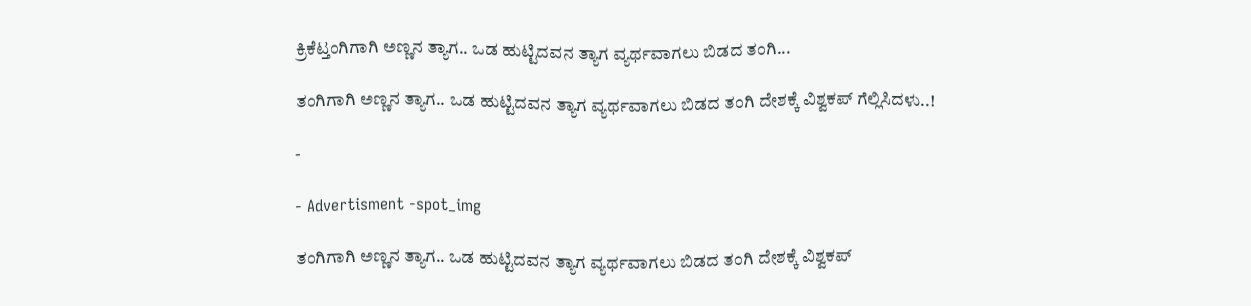ಕ್ರಿಕೆಟ್ತಂಗಿಗಾಗಿ ಅಣ್ಣನ ತ್ಯಾಗ.. ಒಡ ಹುಟ್ಟಿದವನ ತ್ಯಾಗ ವ್ಯರ್ಥವಾಗಲು ಬಿಡದ ತಂಗಿ...

ತಂಗಿಗಾಗಿ ಅಣ್ಣನ ತ್ಯಾಗ.. ಒಡ ಹುಟ್ಟಿದವನ ತ್ಯಾಗ ವ್ಯರ್ಥವಾಗಲು ಬಿಡದ ತಂಗಿ ದೇಶಕ್ಕೆ ವಿಶ್ವಕಪ್ ಗೆಲ್ಲಿಸಿದಳು..!

-

- Advertisment -spot_img

ತಂಗಿಗಾಗಿ ಅಣ್ಣನ ತ್ಯಾಗ.. ಒಡ ಹುಟ್ಟಿದವನ ತ್ಯಾಗ ವ್ಯರ್ಥವಾಗಲು ಬಿಡದ ತಂಗಿ ದೇಶಕ್ಕೆ ವಿಶ್ವಕಪ್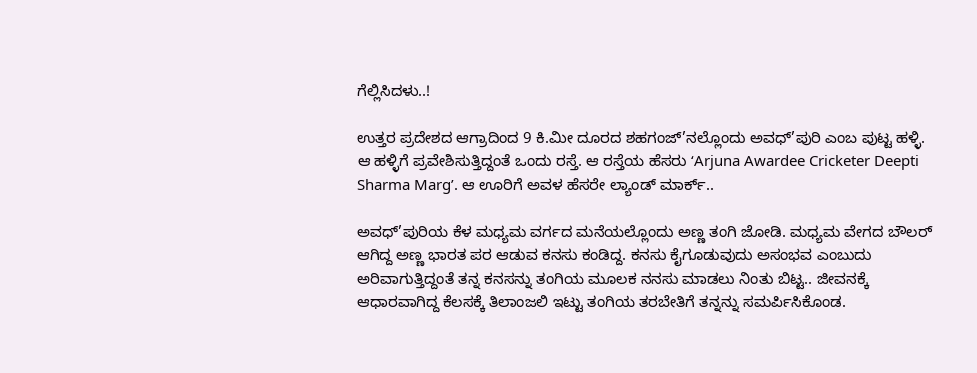ಗೆಲ್ಲಿಸಿದಳು..!

ಉತ್ತರ ಪ್ರದೇಶದ ಆಗ್ರಾದಿಂದ 9 ಕಿ.ಮೀ ದೂರದ ಶಹಗಂಜ್’ನಲ್ಲೊಂದು ಅವಧ್’ಪುರಿ ಎಂಬ ಪುಟ್ಟ ಹಳ್ಳಿ. ಆ ಹಳ್ಳಿಗೆ ಪ್ರವೇಶಿಸುತ್ತಿದ್ದಂತೆ ಒಂದು ರಸ್ತೆ. ಆ ರಸ್ತೆಯ ಹೆಸರು ‘Arjuna Awardee Cricketer Deepti Sharma Marg’. ಆ ಊರಿಗೆ ಅವಳ ಹೆಸರೇ ಲ್ಯಾಂಡ್ ಮಾರ್ಕ್..

ಅವಧ್’ಪುರಿಯ ಕೆಳ ಮಧ್ಯಮ ವರ್ಗದ ಮನೆಯಲ್ಲೊಂದು ಅಣ್ಣ ತಂಗಿ ಜೋಡಿ. ಮಧ್ಯಮ ವೇಗದ ಬೌಲರ್ ಆಗಿದ್ದ ಅಣ್ಣ ಭಾರತ ಪರ ಆಡುವ ಕನಸು ಕಂಡಿದ್ದ. ಕನಸು ಕೈಗೂಡುವುದು ಅಸಂಭವ ಎಂಬುದು ಅರಿವಾಗುತ್ತಿದ್ದಂತೆ ತನ್ನ ಕನಸನ್ನು ತಂಗಿಯ ಮೂಲಕ ನನಸು ಮಾಡಲು ನಿಂತು ಬಿಟ್ಟ.. ಜೀವನಕ್ಕೆ ಆಧಾರವಾಗಿದ್ದ ಕೆಲಸಕ್ಕೆ ತಿಲಾಂಜಲಿ ಇಟ್ಟು ತಂಗಿಯ ತರಬೇತಿಗೆ ತನ್ನನ್ನು ಸಮರ್ಪಿಸಿಕೊಂಡ.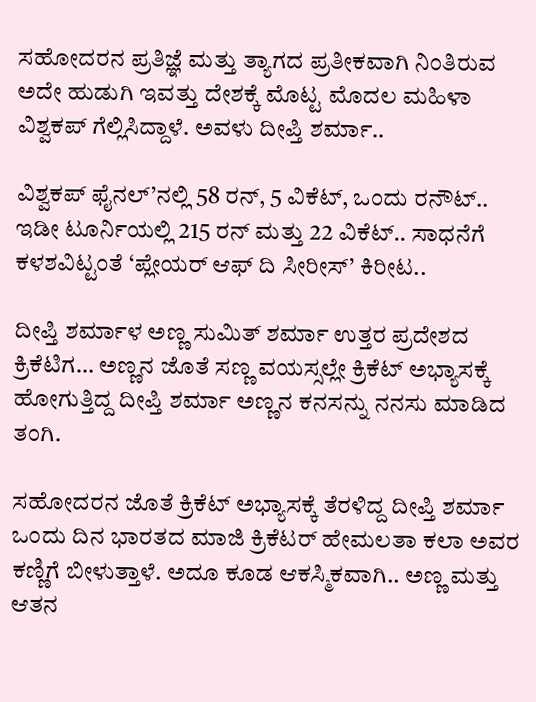ಸಹೋದರನ ಪ್ರತಿಜ್ಞೆ ಮತ್ತು ತ್ಯಾಗದ ಪ್ರತೀಕವಾಗಿ ನಿಂತಿರುವ ಅದೇ ಹುಡುಗಿ ಇವತ್ತು ದೇಶಕ್ಕೆ ಮೊಟ್ಟ ಮೊದಲ ಮಹಿಳಾ ವಿಶ್ವಕಪ್ ಗೆಲ್ಲಿಸಿದ್ದಾಳೆ. ಅವಳು ದೀಪ್ತಿ ಶರ್ಮಾ..

ವಿಶ್ವಕಪ್ ಫೈನಲ್’ನಲ್ಲಿ 58 ರನ್, 5 ವಿಕೆಟ್, ಒಂದು ರನೌಟ್.. ಇಡೀ ಟೂರ್ನಿಯಲ್ಲಿ 215 ರನ್ ಮತ್ತು 22 ವಿಕೆಟ್.. ಸಾಧನೆಗೆ ಕಳಶವಿಟ್ಟಂತೆ ‘ಪ್ಲೇಯರ್ ಆಫ್ ದಿ ಸೀರೀಸ್’ ಕಿರೀಟ..

ದೀಪ್ತಿ ಶರ್ಮಾಳ ಅಣ್ಣ ಸುಮಿತ್ ಶರ್ಮಾ ಉತ್ತರ ಪ್ರದೇಶದ ಕ್ರಿಕೆಟಿಗ… ಅಣ್ಣನ ಜೊತೆ ಸಣ್ಣ ವಯಸ್ಸಲ್ಲೇ ಕ್ರಿಕೆಟ್ ಅಭ್ಯಾಸಕ್ಕೆ ಹೋಗುತ್ತಿದ್ದ ದೀಪ್ತಿ ಶರ್ಮಾ ಅಣ್ಣನ ಕನಸನ್ನು ನನಸು ಮಾಡಿದ ತಂಗಿ.

ಸಹೋದರನ ಜೊತೆ ಕ್ರಿಕೆಟ್ ಅಭ್ಯಾಸಕ್ಕೆ ತೆರಳಿದ್ದ ದೀಪ್ತಿ ಶರ್ಮಾ ಒಂದು ದಿನ ಭಾರತದ ಮಾಜಿ ಕ್ರಿಕೆಟರ್ ಹೇಮಲತಾ ಕಲಾ ಅವರ ಕಣ್ಣಿಗೆ ಬೀಳುತ್ತಾಳೆ. ಅದೂ ಕೂಡ ಆಕಸ್ಮಿಕವಾಗಿ.. ಅಣ್ಣ ಮತ್ತು ಆತನ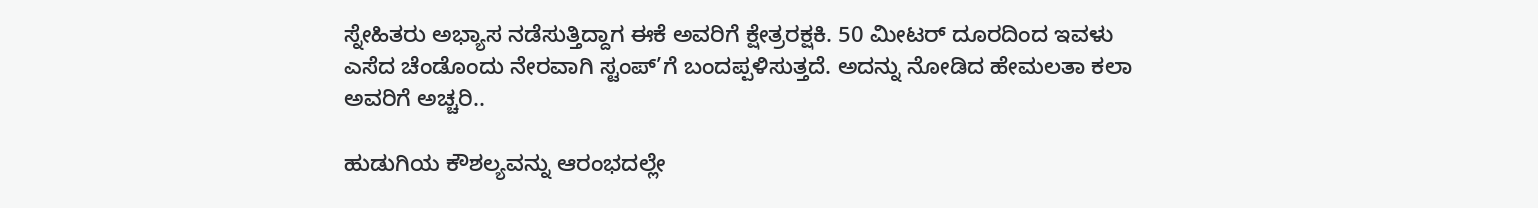ಸ್ನೇಹಿತರು ಅಭ್ಯಾಸ ನಡೆಸುತ್ತಿದ್ದಾಗ ಈಕೆ ಅವರಿಗೆ ಕ್ಷೇತ್ರರಕ್ಷಕಿ. 50 ಮೀಟರ್ ದೂರದಿಂದ ಇವಳು ಎಸೆದ ಚೆಂಡೊಂದು ನೇರವಾಗಿ ಸ್ಟಂಪ್’ಗೆ ಬಂದಪ್ಪಳಿಸುತ್ತದೆ. ಅದನ್ನು ನೋಡಿದ ಹೇಮಲತಾ ಕಲಾ ಅವರಿಗೆ ಅಚ್ಚರಿ..

ಹುಡುಗಿಯ ಕೌಶಲ್ಯವನ್ನು ಆರಂಭದಲ್ಲೇ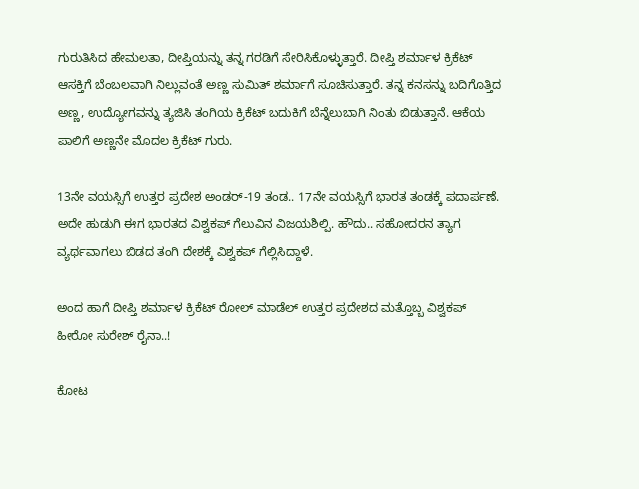ಗುರುತಿಸಿದ ಹೇಮಲತಾ, ದೀಪ್ತಿಯನ್ನು ತನ್ನ ಗರಡಿಗೆ ಸೇರಿಸಿಕೊಳ್ಳುತ್ತಾರೆ. ದೀಪ್ತಿ ಶರ್ಮಾಳ ಕ್ರಿಕೆಟ್ ಆಸಕ್ತಿಗೆ ಬೆಂಬಲವಾಗಿ ನಿಲ್ಲುವಂತೆ ಅಣ್ಣ ಸುಮಿತ್ ಶರ್ಮಾಗೆ ಸೂಚಿಸುತ್ತಾರೆ. ತನ್ನ ಕನಸನ್ನು ಬದಿಗೊತ್ತಿದ ಅಣ್ಣ, ಉದ್ಯೋಗವನ್ನು ತ್ಯಜಿಸಿ ತಂಗಿಯ ಕ್ರಿಕೆಟ್ ಬದುಕಿಗೆ ಬೆನ್ನೆಲುಬಾಗಿ ನಿಂತು ಬಿಡುತ್ತಾನೆ. ಆಕೆಯ ಪಾಲಿಗೆ ಅಣ್ಣನೇ ಮೊದಲ ಕ್ರಿಕೆಟ್ ಗುರು.

13ನೇ ವಯಸ್ಸಿಗೆ ಉತ್ತರ ಪ್ರದೇಶ ಅಂಡರ್-19 ತಂಡ.. 17ನೇ ವಯಸ್ಸಿಗೆ ಭಾರತ ತಂಡಕ್ಕೆ ಪದಾರ್ಪಣೆ. ಅದೇ ಹುಡುಗಿ ಈಗ ಭಾರತದ ವಿಶ್ವಕಪ್ ಗೆಲುವಿನ ವಿಜಯಶಿಲ್ಪಿ. ಹೌದು.. ಸಹೋದರನ ತ್ಯಾಗ ವ್ಯರ್ಥವಾಗಲು ಬಿಡದ ತಂಗಿ ದೇಶಕ್ಕೆ ವಿಶ್ವಕಪ್ ಗೆಲ್ಲಿಸಿದ್ದಾಳೆ.

ಅಂದ ಹಾಗೆ ದೀಪ್ತಿ ಶರ್ಮಾಳ ಕ್ರಿಕೆಟ್ ರೋಲ್ ಮಾಡೆಲ್ ಉತ್ತರ ಪ್ರದೇಶದ ಮತ್ತೊಬ್ಬ ವಿಶ್ವಕಪ್ ಹೀರೋ ಸುರೇಶ್ ರೈನಾ..!

ಕೋಟ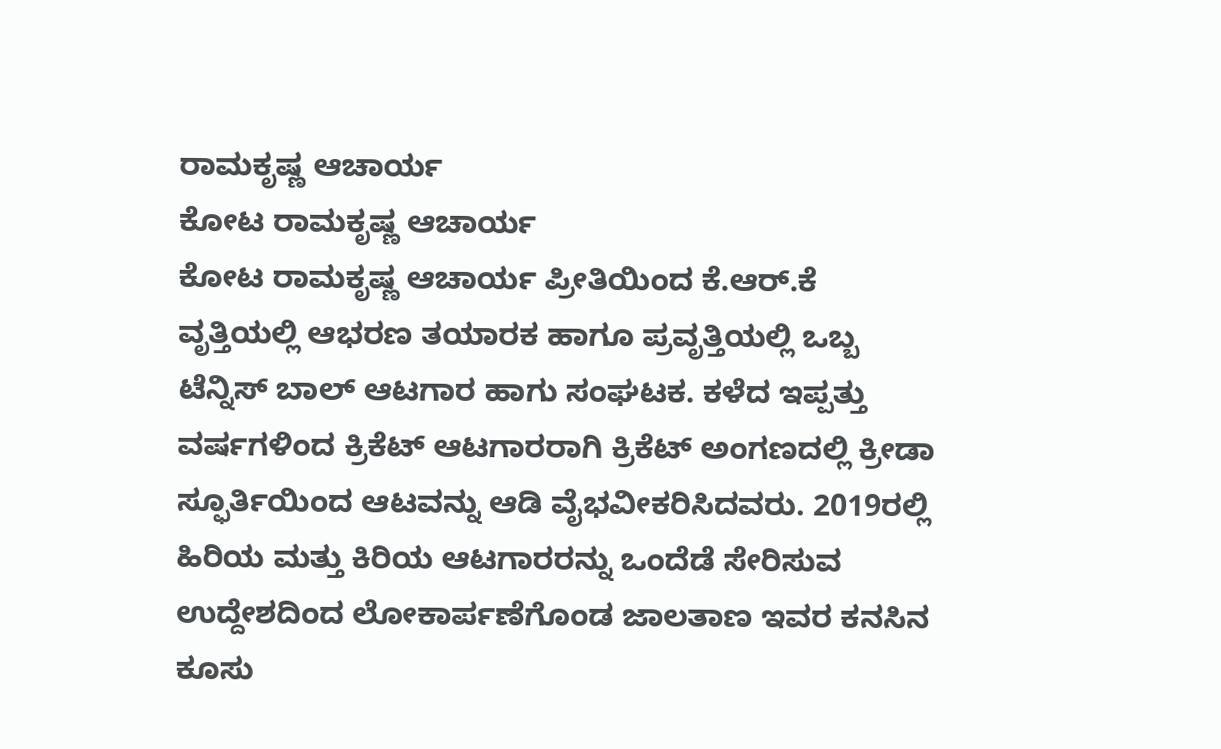ರಾಮಕೃಷ್ಣ ಆಚಾರ್ಯ
ಕೋಟ ರಾಮಕೃಷ್ಣ ಆಚಾರ್ಯ
ಕೋಟ ರಾಮಕೃಷ್ಣ ಆಚಾರ್ಯ ಪ್ರೀತಿಯಿಂದ ಕೆ.ಆರ್.ಕೆ ವೃತ್ತಿಯಲ್ಲಿ ಆಭರಣ ತಯಾರಕ ಹಾಗೂ ಪ್ರವೃತ್ತಿಯಲ್ಲಿ ಒಬ್ಬ ಟೆನ್ನಿಸ್ ಬಾಲ್ ಆಟಗಾರ ಹಾಗು ಸಂಘಟಕ. ಕಳೆದ ಇಪ್ಪತ್ತು ವರ್ಷಗಳಿಂದ ಕ್ರಿಕೆಟ್ ಆಟಗಾರರಾಗಿ ಕ್ರಿಕೆಟ್ ಅಂಗಣದಲ್ಲಿ ಕ್ರೀಡಾ ಸ್ಫೂರ್ತಿಯಿಂದ ಆಟವನ್ನು ಆಡಿ ವೈಭವೀಕರಿಸಿದವರು. 2019ರಲ್ಲಿ ಹಿರಿಯ ಮತ್ತು ಕಿರಿಯ ಆಟಗಾರರನ್ನು ಒಂದೆಡೆ ಸೇರಿಸುವ ಉದ್ದೇಶದಿಂದ ಲೋಕಾರ್ಪಣೆಗೊಂಡ ಜಾಲತಾಣ ಇವರ ಕನಸಿನ ಕೂಸು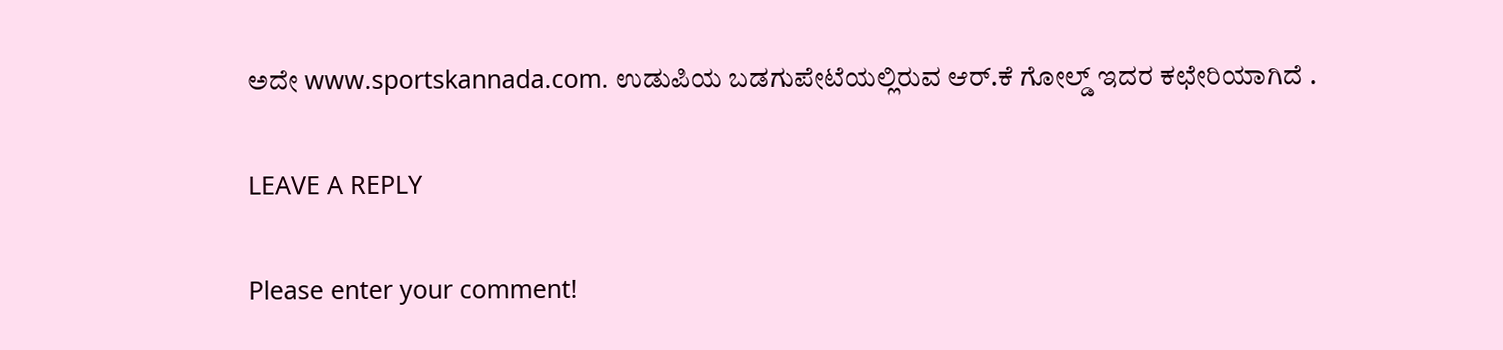ಅದೇ www.sportskannada.com. ಉಡುಪಿಯ ಬಡಗುಪೇಟೆಯಲ್ಲಿರುವ ಆರ್.ಕೆ ಗೋಲ್ಡ್ ಇದರ ಕಛೇರಿಯಾಗಿದೆ .

LEAVE A REPLY

Please enter your comment!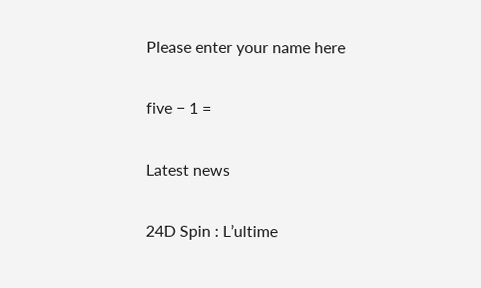Please enter your name here

five − 1 =

Latest news

24D Spin : L’ultime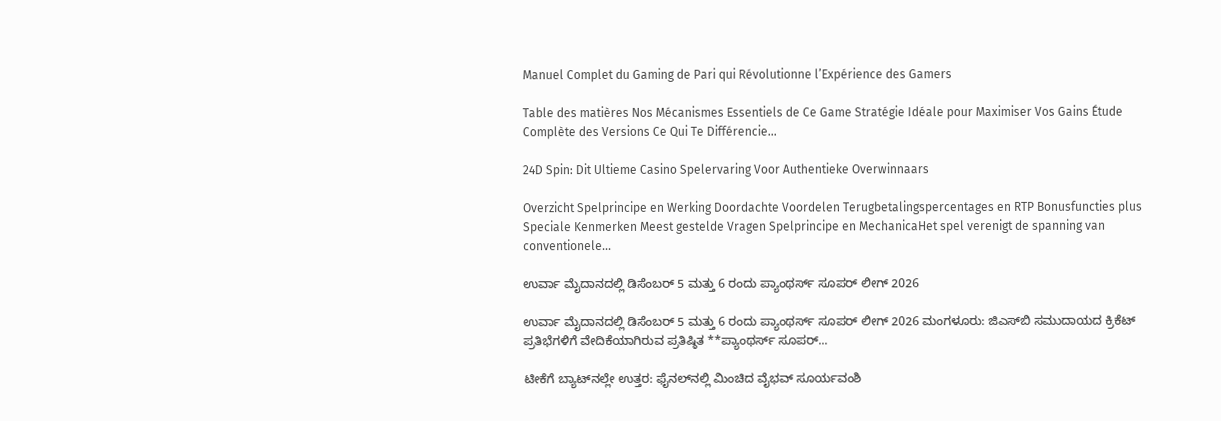Manuel Complet du Gaming de Pari qui Révolutionne l’Expérience des Gamers

Table des matières Nos Mécanismes Essentiels de Ce Game Stratégie Idéale pour Maximiser Vos Gains Étude Complète des Versions Ce Qui Te Différencie...

24D Spin: Dit Ultieme Casino Spelervaring Voor Authentieke Overwinnaars

Overzicht Spelprincipe en Werking Doordachte Voordelen Terugbetalingspercentages en RTP Bonusfuncties plus Speciale Kenmerken Meest gestelde Vragen Spelprincipe en MechanicaHet spel verenigt de spanning van conventionele...

ಉರ್ವಾ ಮೈದಾನದಲ್ಲಿ ಡಿಸೆಂಬರ್ 5 ಮತ್ತು 6 ರಂದು ಪ್ಯಾಂಥರ್ಸ್ ಸೂಪರ್ ಲೀಗ್ 2026

ಉರ್ವಾ ಮೈದಾನದಲ್ಲಿ ಡಿಸೆಂಬರ್ 5 ಮತ್ತು 6 ರಂದು ಪ್ಯಾಂಥರ್ಸ್ ಸೂಪರ್ ಲೀಗ್ 2026 ಮಂಗಳೂರು: ಜಿಎಸ್‌ಬಿ ಸಮುದಾಯದ ಕ್ರಿಕೆಟ್ ಪ್ರತಿಭೆಗಳಿಗೆ ವೇದಿಕೆಯಾಗಿರುವ ಪ್ರತಿಷ್ಠಿತ **ಪ್ಯಾಂಥರ್ಸ್ ಸೂಪರ್...

ಟೀಕೆಗೆ ಬ್ಯಾಟ್‌ನಲ್ಲೇ ಉತ್ತರ: ಫೈನಲ್‌ನಲ್ಲಿ ಮಿಂಚಿದ ವೈಭವ್ ಸೂರ್ಯವಂಶಿ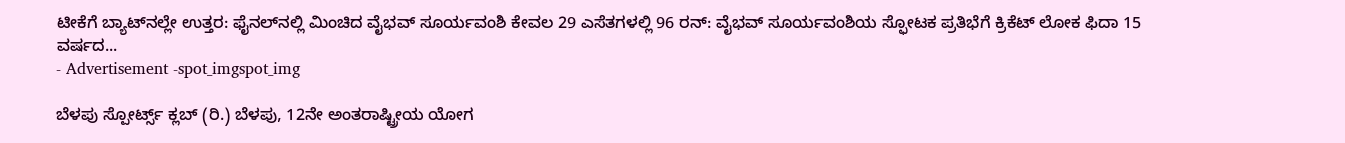ಟೀಕೆಗೆ ಬ್ಯಾಟ್‌ನಲ್ಲೇ ಉತ್ತರ: ಫೈನಲ್‌ನಲ್ಲಿ ಮಿಂಚಿದ ವೈಭವ್ ಸೂರ್ಯವಂಶಿ ಕೇವಲ 29 ಎಸೆತಗಳಲ್ಲಿ 96 ರನ್: ವೈಭವ್ ಸೂರ್ಯವಂಶಿಯ ಸ್ಫೋಟಕ ಪ್ರತಿಭೆಗೆ ಕ್ರಿಕೆಟ್ ಲೋಕ ಫಿದಾ 15 ವರ್ಷದ...
- Advertisement -spot_imgspot_img

ಬೆಳಪು ಸ್ಪೋರ್ಟ್ಸ್ ಕ್ಲಬ್ (ರಿ.) ಬೆಳಪು, 12ನೇ ಅಂತರಾಷ್ಟ್ರೀಯ ಯೋಗ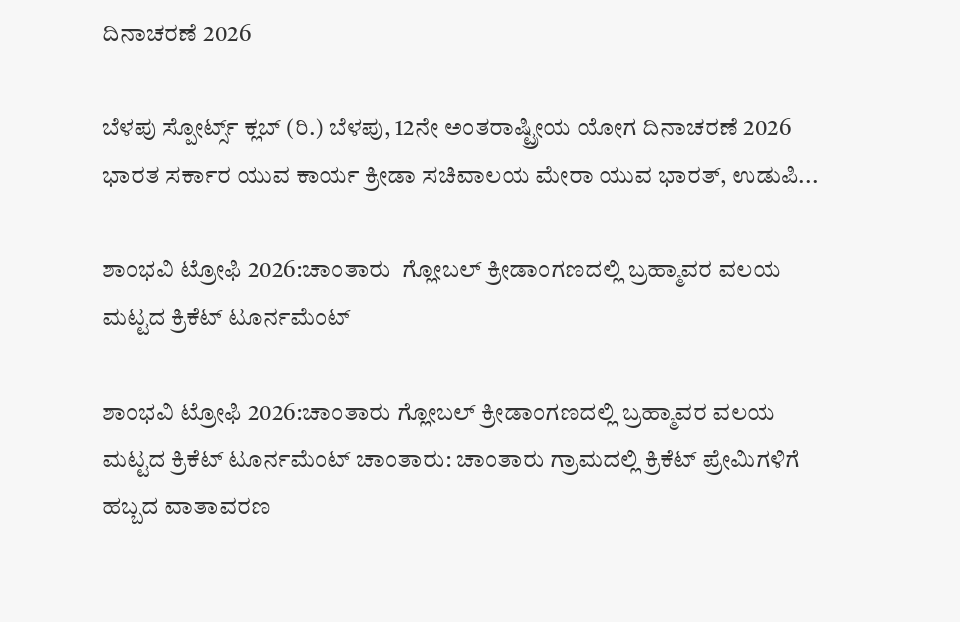ದಿನಾಚರಣೆ 2026

ಬೆಳಪು ಸ್ಪೋರ್ಟ್ಸ್ ಕ್ಲಬ್ (ರಿ.) ಬೆಳಪು, 12ನೇ ಅಂತರಾಷ್ಟ್ರೀಯ ಯೋಗ ದಿನಾಚರಣೆ 2026 ಭಾರತ ಸರ್ಕಾರ ಯುವ ಕಾರ್ಯ ಕ್ರೀಡಾ ಸಚಿವಾಲಯ ಮೇರಾ ಯುವ ಭಾರತ್, ಉಡುಪಿ...

ಶಾಂಭವಿ ಟ್ರೋಫಿ 2026:ಚಾಂತಾರು  ಗ್ಲೋಬಲ್ ಕ್ರೀಡಾಂಗಣದಲ್ಲಿ ಬ್ರಹ್ಮಾವರ ವಲಯ ಮಟ್ಟದ ಕ್ರಿಕೆಟ್ ಟೂರ್ನಮೆಂಟ್

ಶಾಂಭವಿ ಟ್ರೋಫಿ 2026:ಚಾಂತಾರು ಗ್ಲೋಬಲ್ ಕ್ರೀಡಾಂಗಣದಲ್ಲಿ ಬ್ರಹ್ಮಾವರ ವಲಯ ಮಟ್ಟದ ಕ್ರಿಕೆಟ್ ಟೂರ್ನಮೆಂಟ್ ಚಾಂತಾರು: ಚಾಂತಾರು ಗ್ರಾಮದಲ್ಲಿ ಕ್ರಿಕೆಟ್ ಪ್ರೇಮಿಗಳಿಗೆ ಹಬ್ಬದ ವಾತಾವರಣ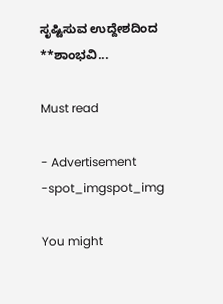ಸೃಷ್ಟಿಸುವ ಉದ್ದೇಶದಿಂದ **ಶಾಂಭವಿ...

Must read

- Advertisement -spot_imgspot_img

You might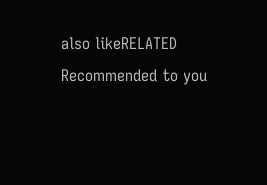also likeRELATED
Recommended to you